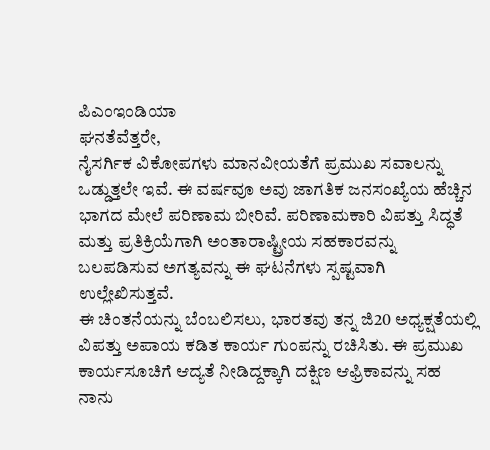ಪಿಎಂಇಂಡಿಯಾ
ಘನತೆವೆತ್ತರೇ,
ನೈಸರ್ಗಿಕ ವಿಕೋಪಗಳು ಮಾನವೀಯತೆಗೆ ಪ್ರಮುಖ ಸವಾಲನ್ನು ಒಡ್ಡುತ್ತಲೇ ಇವೆ. ಈ ವರ್ಷವೂ ಅವು ಜಾಗತಿಕ ಜನಸಂಖ್ಯೆಯ ಹೆಚ್ಚಿನ ಭಾಗದ ಮೇಲೆ ಪರಿಣಾಮ ಬೀರಿವೆ. ಪರಿಣಾಮಕಾರಿ ವಿಪತ್ತು ಸಿದ್ಧತೆ ಮತ್ತು ಪ್ರತಿಕ್ರಿಯೆಗಾಗಿ ಅಂತಾರಾಷ್ಟ್ರೀಯ ಸಹಕಾರವನ್ನು ಬಲಪಡಿಸುವ ಅಗತ್ಯವನ್ನು ಈ ಘಟನೆಗಳು ಸ್ಪಷ್ಟವಾಗಿ ಉಲ್ಲೇಖಿಸುತ್ತವೆ.
ಈ ಚಿಂತನೆಯನ್ನು ಬೆಂಬಲಿಸಲು, ಭಾರತವು ತನ್ನ ಜಿ20 ಅಧ್ಯಕ್ಷತೆಯಲ್ಲಿ ವಿಪತ್ತು ಅಪಾಯ ಕಡಿತ ಕಾರ್ಯ ಗುಂಪನ್ನು ರಚಿಸಿತು. ಈ ಪ್ರಮುಖ ಕಾರ್ಯಸೂಚಿಗೆ ಆದ್ಯತೆ ನೀಡಿದ್ದಕ್ಕಾಗಿ ದಕ್ಷಿಣ ಆಫ್ರಿಕಾವನ್ನು ಸಹ ನಾನು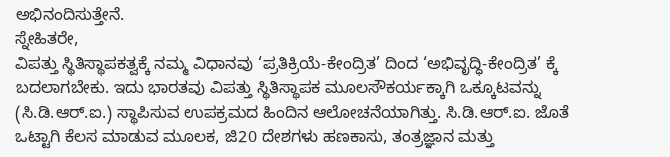ಅಭಿನಂದಿಸುತ್ತೇನೆ.
ಸ್ನೇಹಿತರೇ,
ವಿಪತ್ತು ಸ್ಥಿತಿಸ್ಥಾಪಕತ್ವಕ್ಕೆ ನಮ್ಮ ವಿಧಾನವು ‘ಪ್ರತಿಕ್ರಿಯೆ-ಕೇಂದ್ರಿತ’ ದಿಂದ ‘ಅಭಿವೃದ್ಧಿ-ಕೇಂದ್ರಿತ’ ಕ್ಕೆ ಬದಲಾಗಬೇಕು. ಇದು ಭಾರತವು ವಿಪತ್ತು ಸ್ಥಿತಿಸ್ಥಾಪಕ ಮೂಲಸೌಕರ್ಯಕ್ಕಾಗಿ ಒಕ್ಕೂಟವನ್ನು (ಸಿ.ಡಿ.ಆರ್.ಐ.) ಸ್ಥಾಪಿಸುವ ಉಪಕ್ರಮದ ಹಿಂದಿನ ಆಲೋಚನೆಯಾಗಿತ್ತು. ಸಿ.ಡಿ.ಆರ್.ಐ. ಜೊತೆ ಒಟ್ಟಾಗಿ ಕೆಲಸ ಮಾಡುವ ಮೂಲಕ, ಜಿ20 ದೇಶಗಳು ಹಣಕಾಸು, ತಂತ್ರಜ್ಞಾನ ಮತ್ತು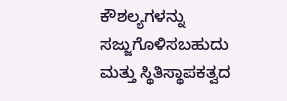ಕೌಶಲ್ಯಗಳನ್ನು ಸಜ್ಜುಗೊಳಿಸಬಹುದು ಮತ್ತು ಸ್ಥಿತಿಸ್ಥಾಪಕತ್ವದ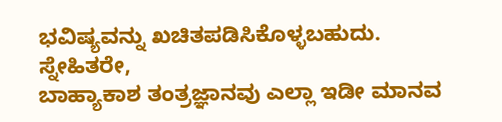ಭವಿಷ್ಯವನ್ನು ಖಚಿತಪಡಿಸಿಕೊಳ್ಳಬಹುದು.
ಸ್ನೇಹಿತರೇ,
ಬಾಹ್ಯಾಕಾಶ ತಂತ್ರಜ್ಞಾನವು ಎಲ್ಲಾ ಇಡೀ ಮಾನವ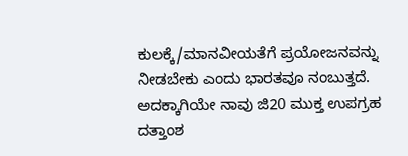ಕುಲಕ್ಕೆ/ಮಾನವೀಯತೆಗೆ ಪ್ರಯೋಜನವನ್ನು ನೀಡಬೇಕು ಎಂದು ಭಾರತವೂ ನಂಬುತ್ತದೆ. ಅದಕ್ಕಾಗಿಯೇ ನಾವು ಜಿ20 ಮುಕ್ತ ಉಪಗ್ರಹ ದತ್ತಾಂಶ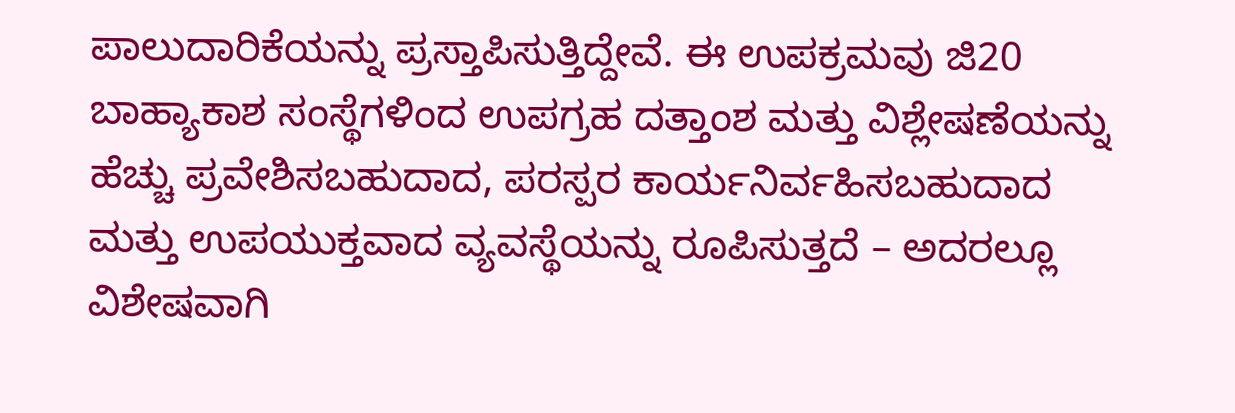ಪಾಲುದಾರಿಕೆಯನ್ನು ಪ್ರಸ್ತಾಪಿಸುತ್ತಿದ್ದೇವೆ. ಈ ಉಪಕ್ರಮವು ಜಿ20 ಬಾಹ್ಯಾಕಾಶ ಸಂಸ್ಥೆಗಳಿಂದ ಉಪಗ್ರಹ ದತ್ತಾಂಶ ಮತ್ತು ವಿಶ್ಲೇಷಣೆಯನ್ನು ಹೆಚ್ಚು ಪ್ರವೇಶಿಸಬಹುದಾದ, ಪರಸ್ಪರ ಕಾರ್ಯನಿರ್ವಹಿಸಬಹುದಾದ ಮತ್ತು ಉಪಯುಕ್ತವಾದ ವ್ಯವಸ್ಥೆಯನ್ನು ರೂಪಿಸುತ್ತದೆ – ಅದರಲ್ಲೂ ವಿಶೇಷವಾಗಿ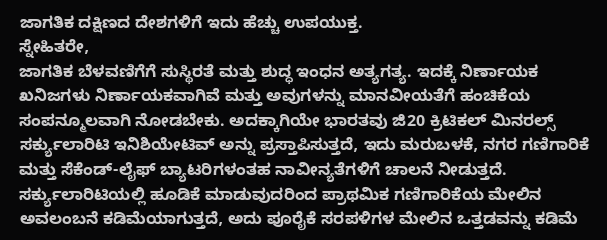ಜಾಗತಿಕ ದಕ್ಷಿಣದ ದೇಶಗಳಿಗೆ ಇದು ಹೆಚ್ಚು ಉಪಯುಕ್ತ.
ಸ್ನೇಹಿತರೇ,
ಜಾಗತಿಕ ಬೆಳವಣಿಗೆಗೆ ಸುಸ್ಥಿರತೆ ಮತ್ತು ಶುದ್ಧ ಇಂಧನ ಅತ್ಯಗತ್ಯ. ಇದಕ್ಕೆ ನಿರ್ಣಾಯಕ ಖನಿಜಗಳು ನಿರ್ಣಾಯಕವಾಗಿವೆ ಮತ್ತು ಅವುಗಳನ್ನು ಮಾನವೀಯತೆಗೆ ಹಂಚಿಕೆಯ ಸಂಪನ್ಮೂಲವಾಗಿ ನೋಡಬೇಕು. ಅದಕ್ಕಾಗಿಯೇ ಭಾರತವು ಜಿ20 ಕ್ರಿಟಿಕಲ್ ಮಿನರಲ್ಸ್ ಸರ್ಕ್ಯುಲಾರಿಟಿ ಇನಿಶಿಯೇಟಿವ್ ಅನ್ನು ಪ್ರಸ್ತಾಪಿಸುತ್ತದೆ, ಇದು ಮರುಬಳಕೆ, ನಗರ ಗಣಿಗಾರಿಕೆ ಮತ್ತು ಸೆಕೆಂಡ್-ಲೈಫ್ ಬ್ಯಾಟರಿಗಳಂತಹ ನಾವೀನ್ಯತೆಗಳಿಗೆ ಚಾಲನೆ ನೀಡುತ್ತದೆ.
ಸರ್ಕ್ಯುಲಾರಿಟಿಯಲ್ಲಿ ಹೂಡಿಕೆ ಮಾಡುವುದರಿಂದ ಪ್ರಾಥಮಿಕ ಗಣಿಗಾರಿಕೆಯ ಮೇಲಿನ ಅವಲಂಬನೆ ಕಡಿಮೆಯಾಗುತ್ತದೆ, ಅದು ಪೂರೈಕೆ ಸರಪಳಿಗಳ ಮೇಲಿನ ಒತ್ತಡವನ್ನು ಕಡಿಮೆ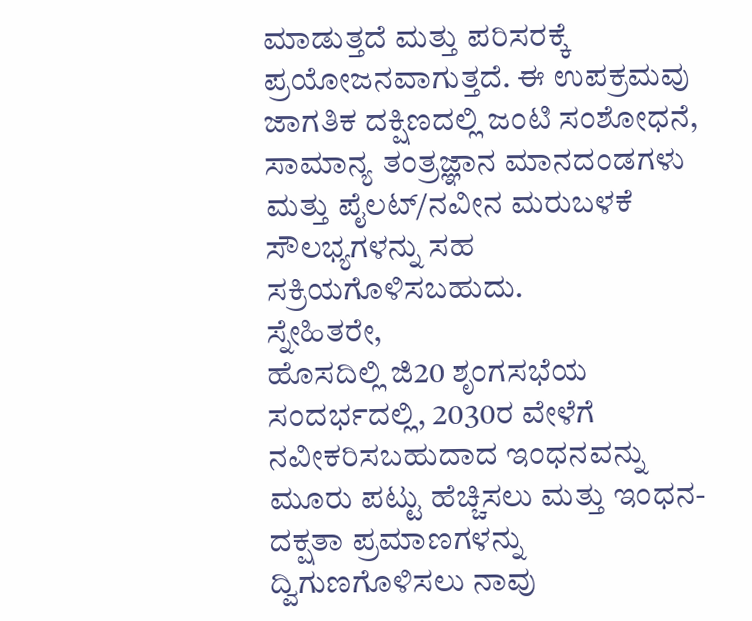ಮಾಡುತ್ತದೆ ಮತ್ತು ಪರಿಸರಕ್ಕೆ ಪ್ರಯೋಜನವಾಗುತ್ತದೆ. ಈ ಉಪಕ್ರಮವು ಜಾಗತಿಕ ದಕ್ಷಿಣದಲ್ಲಿ ಜಂಟಿ ಸಂಶೋಧನೆ, ಸಾಮಾನ್ಯ ತಂತ್ರಜ್ಞಾನ ಮಾನದಂಡಗಳು ಮತ್ತು ಪೈಲಟ್/ನವೀನ ಮರುಬಳಕೆ ಸೌಲಭ್ಯಗಳನ್ನು ಸಹ ಸಕ್ರಿಯಗೊಳಿಸಬಹುದು.
ಸ್ನೇಹಿತರೇ,
ಹೊಸದಿಲ್ಲಿ ಜಿ20 ಶೃಂಗಸಭೆಯ ಸಂದರ್ಭದಲ್ಲಿ, 2030ರ ವೇಳೆಗೆ ನವೀಕರಿಸಬಹುದಾದ ಇಂಧನವನ್ನು ಮೂರು ಪಟ್ಟು ಹೆಚ್ಚಿಸಲು ಮತ್ತು ಇಂಧನ-ದಕ್ಷತಾ ಪ್ರಮಾಣಗಳನ್ನು ದ್ವಿಗುಣಗೊಳಿಸಲು ನಾವು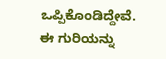ಒಪ್ಪಿಕೊಂಡಿದ್ದೇವೆ. ಈ ಗುರಿಯನ್ನು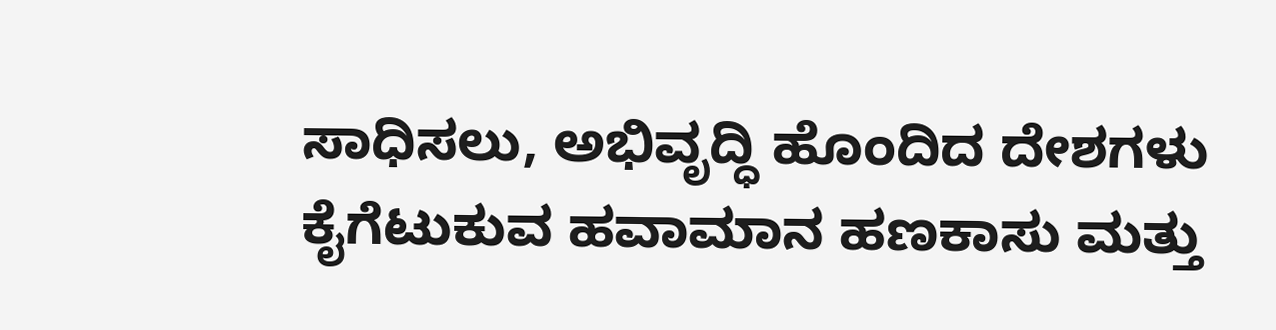ಸಾಧಿಸಲು, ಅಭಿವೃದ್ಧಿ ಹೊಂದಿದ ದೇಶಗಳು ಕೈಗೆಟುಕುವ ಹವಾಮಾನ ಹಣಕಾಸು ಮತ್ತು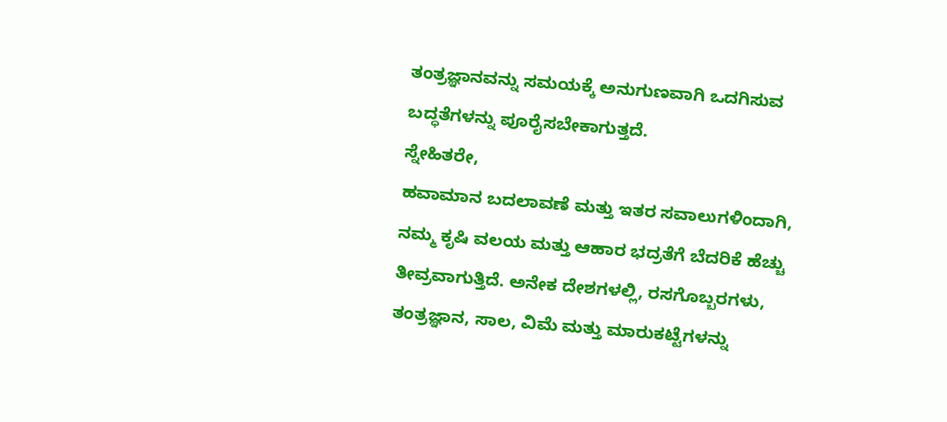ತಂತ್ರಜ್ಞಾನವನ್ನು ಸಮಯಕ್ಕೆ ಅನುಗುಣವಾಗಿ ಒದಗಿಸುವ ಬದ್ಧತೆಗಳನ್ನು ಪೂರೈಸಬೇಕಾಗುತ್ತದೆ.
ಸ್ನೇಹಿತರೇ,
ಹವಾಮಾನ ಬದಲಾವಣೆ ಮತ್ತು ಇತರ ಸವಾಲುಗಳಿಂದಾಗಿ, ನಮ್ಮ ಕೃಷಿ ವಲಯ ಮತ್ತು ಆಹಾರ ಭದ್ರತೆಗೆ ಬೆದರಿಕೆ ಹೆಚ್ಚು ತೀವ್ರವಾಗುತ್ತಿದೆ. ಅನೇಕ ದೇಶಗಳಲ್ಲಿ, ರಸಗೊಬ್ಬರಗಳು, ತಂತ್ರಜ್ಞಾನ, ಸಾಲ, ವಿಮೆ ಮತ್ತು ಮಾರುಕಟ್ಟೆಗಳನ್ನು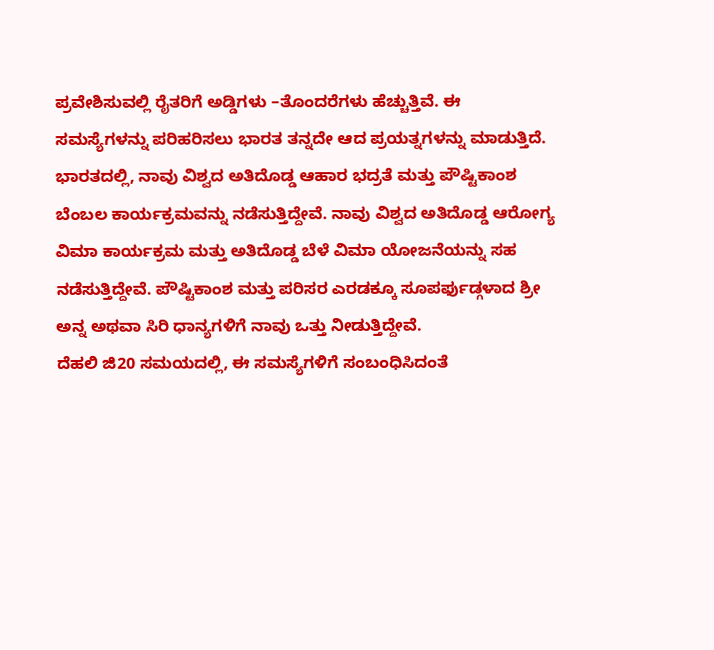ಪ್ರವೇಶಿಸುವಲ್ಲಿ ರೈತರಿಗೆ ಅಡ್ಡಿಗಳು –ತೊಂದರೆಗಳು ಹೆಚ್ಚುತ್ತಿವೆ. ಈ ಸಮಸ್ಯೆಗಳನ್ನು ಪರಿಹರಿಸಲು ಭಾರತ ತನ್ನದೇ ಆದ ಪ್ರಯತ್ನಗಳನ್ನು ಮಾಡುತ್ತಿದೆ.
ಭಾರತದಲ್ಲಿ, ನಾವು ವಿಶ್ವದ ಅತಿದೊಡ್ಡ ಆಹಾರ ಭದ್ರತೆ ಮತ್ತು ಪೌಷ್ಟಿಕಾಂಶ ಬೆಂಬಲ ಕಾರ್ಯಕ್ರಮವನ್ನು ನಡೆಸುತ್ತಿದ್ದೇವೆ. ನಾವು ವಿಶ್ವದ ಅತಿದೊಡ್ಡ ಆರೋಗ್ಯ ವಿಮಾ ಕಾರ್ಯಕ್ರಮ ಮತ್ತು ಅತಿದೊಡ್ಡ ಬೆಳೆ ವಿಮಾ ಯೋಜನೆಯನ್ನು ಸಹ ನಡೆಸುತ್ತಿದ್ದೇವೆ. ಪೌಷ್ಟಿಕಾಂಶ ಮತ್ತು ಪರಿಸರ ಎರಡಕ್ಕೂ ಸೂಪರ್ಫುಡ್ಗಳಾದ ಶ್ರೀ ಅನ್ನ ಅಥವಾ ಸಿರಿ ಧಾನ್ಯಗಳಿಗೆ ನಾವು ಒತ್ತು ನೀಡುತ್ತಿದ್ದೇವೆ.
ದೆಹಲಿ ಜಿ20 ಸಮಯದಲ್ಲಿ, ಈ ಸಮಸ್ಯೆಗಳಿಗೆ ಸಂಬಂಧಿಸಿದಂತೆ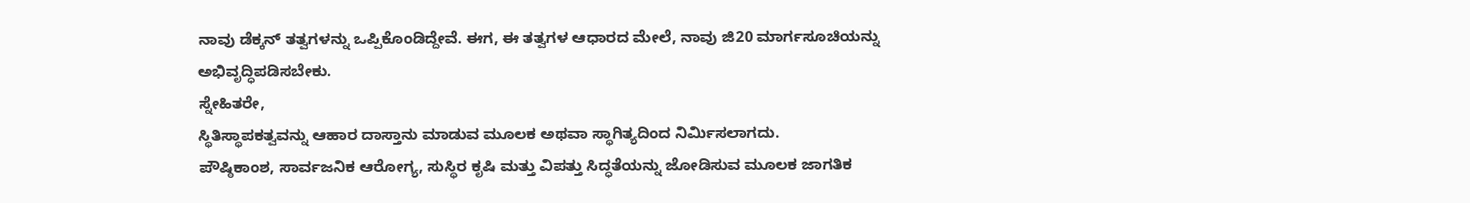ನಾವು ಡೆಕ್ಕನ್ ತತ್ವಗಳನ್ನು ಒಪ್ಪಿಕೊಂಡಿದ್ದೇವೆ. ಈಗ, ಈ ತತ್ವಗಳ ಆಧಾರದ ಮೇಲೆ, ನಾವು ಜಿ20 ಮಾರ್ಗಸೂಚಿಯನ್ನು ಅಭಿವೃದ್ಧಿಪಡಿಸಬೇಕು.
ಸ್ನೇಹಿತರೇ,
ಸ್ಥಿತಿಸ್ಥಾಪಕತ್ವವನ್ನು ಆಹಾರ ದಾಸ್ತಾನು ಮಾಡುವ ಮೂಲಕ ಅಥವಾ ಸ್ಥಾಗಿತ್ಯದಿಂದ ನಿರ್ಮಿಸಲಾಗದು.
ಪೌಷ್ಠಿಕಾಂಶ, ಸಾರ್ವಜನಿಕ ಆರೋಗ್ಯ, ಸುಸ್ಥಿರ ಕೃಷಿ ಮತ್ತು ವಿಪತ್ತು ಸಿದ್ಧತೆಯನ್ನು ಜೋಡಿಸುವ ಮೂಲಕ ಜಾಗತಿಕ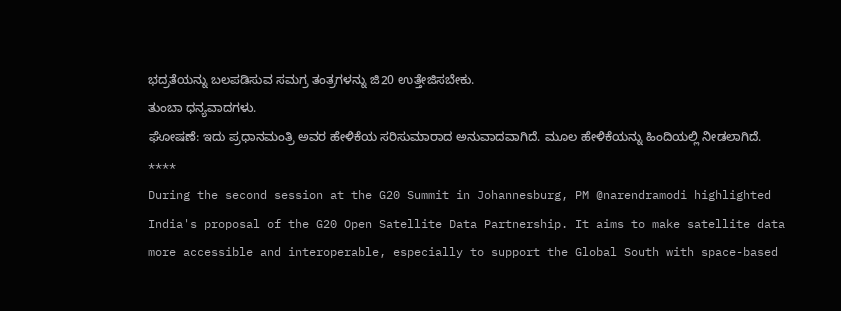ಭದ್ರತೆಯನ್ನು ಬಲಪಡಿಸುವ ಸಮಗ್ರ ತಂತ್ರಗಳನ್ನು ಜಿ20 ಉತ್ತೇಜಿಸಬೇಕು.
ತುಂಬಾ ಧನ್ಯವಾದಗಳು.
ಘೋಷಣೆ: ಇದು ಪ್ರಧಾನಮಂತ್ರಿ ಅವರ ಹೇಳಿಕೆಯ ಸರಿಸುಮಾರಾದ ಅನುವಾದವಾಗಿದೆ. ಮೂಲ ಹೇಳಿಕೆಯನ್ನು ಹಿಂದಿಯಲ್ಲಿ ನೀಡಲಾಗಿದೆ.
****
During the second session at the G20 Summit in Johannesburg, PM @narendramodi highlighted India's proposal of the G20 Open Satellite Data Partnership. It aims to make satellite data more accessible and interoperable, especially to support the Global South with space-based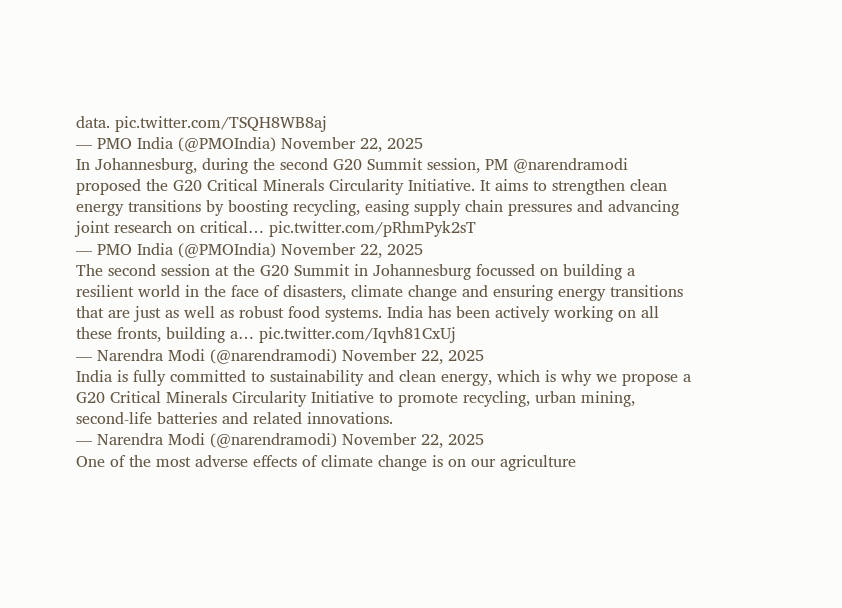data. pic.twitter.com/TSQH8WB8aj
— PMO India (@PMOIndia) November 22, 2025
In Johannesburg, during the second G20 Summit session, PM @narendramodi proposed the G20 Critical Minerals Circularity Initiative. It aims to strengthen clean energy transitions by boosting recycling, easing supply chain pressures and advancing joint research on critical… pic.twitter.com/pRhmPyk2sT
— PMO India (@PMOIndia) November 22, 2025
The second session at the G20 Summit in Johannesburg focussed on building a resilient world in the face of disasters, climate change and ensuring energy transitions that are just as well as robust food systems. India has been actively working on all these fronts, building a… pic.twitter.com/Iqvh81CxUj
— Narendra Modi (@narendramodi) November 22, 2025
India is fully committed to sustainability and clean energy, which is why we propose a G20 Critical Minerals Circularity Initiative to promote recycling, urban mining, second-life batteries and related innovations.
— Narendra Modi (@narendramodi) November 22, 2025
One of the most adverse effects of climate change is on our agriculture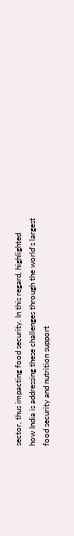sector, thus impacting food security. In this regard, highlighted how India is addressing these challenges through the world’s largest food security and nutrition support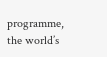programme, the world’s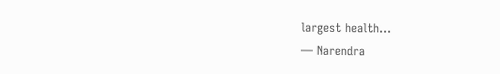largest health…
— Narendra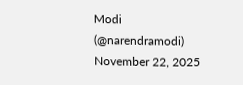Modi (@narendramodi) November 22, 2025